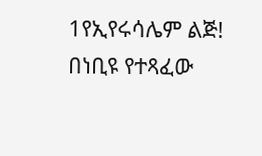1የኢየሩሳሌም ልጅ! በነቢዩ የተጻፈው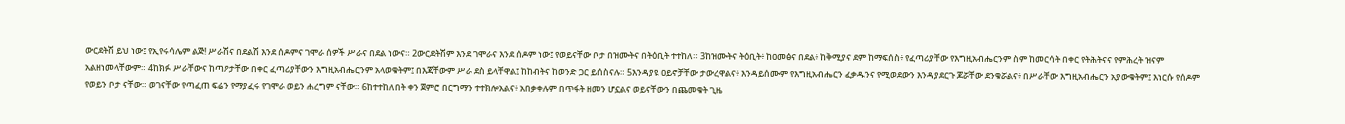ውርደትሽ ይህ ነው፤ የኢየሩሳሌም ልጅ! ሥራሽና በደልሽ እንደ ሰዶምና ገሞራ ሰዎች ሥራና በደል ነውና። 2ውርደትሽም እንደ ገሞራና እንደ ሰዶም ነው፤ የወይናቸው ቦታ በዝሙትና በትዕቢት ተተከለ። 3ከዝሙትና ትዕቢት፥ ከዐመፅና በደል፥ ከቅሚያና ደም ከማፍሰስ፥ የፈጣሪያቸው የእግዚአብሔርንም ስም ከመርሳት በቀር የትሕትናና የምሕረት ዝናም አልዘነመላቸውም። 4ከክፉ ሥራቸውና ከጣዖታቸው በቀር ፈጣሪያቸውን እግዚአብሔርንም አላወቁትም፤ በእጃቸውም ሥራ ደስ ይላቸዋል፤ ከከብትና ከወንድ ጋር ይሰስናሉ። 5እንዳያዩ ዐይኖቻቸው ታውረዋልና፥ እንዳይሰሙም የእግዚአብሔርን ፈቃዱንና የሚወደውን እንዳያደርጉ ጆሯቸው ደንቁሯልና፥ በሥራቸው እግዚአብሔርን አያውቁትም፤ እነርሱ የሰዶም የወይን ቦታ ናቸው። ወገናቸው የጣፈጠ ፍሬን የማያፈሩ የገሞራ ወይን ሐረግም ናቸው። 6ከተተከለበት ቀን ጀምሮ በርግማን ተተክሎአልና፥ አበቃቀሉም በጥፋት ዘመን ሆኗልና ወይናቸውን በጨመቁት ጊዜ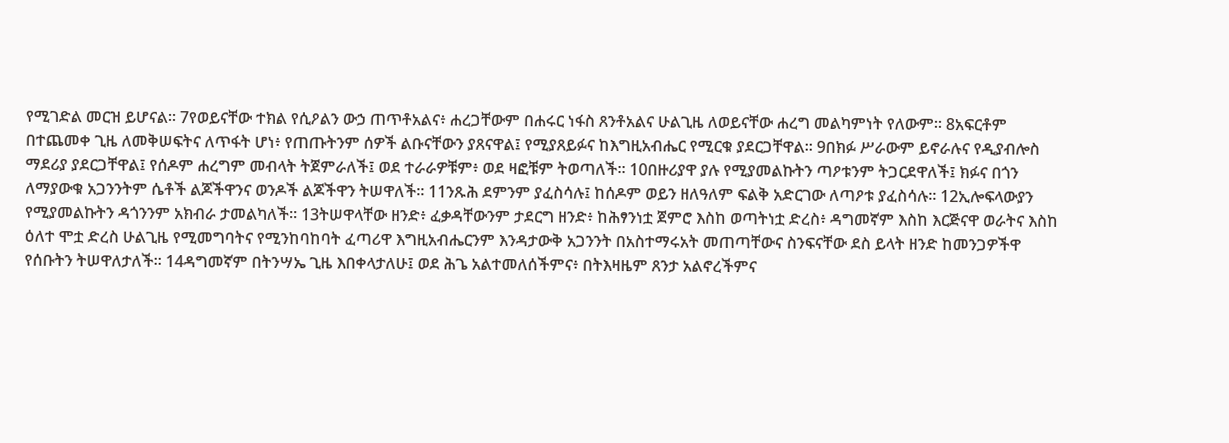የሚገድል መርዝ ይሆናል። 7የወይናቸው ተክል የሲዖልን ውኃ ጠጥቶአልና፥ ሐረጋቸውም በሐሩር ነፋስ ጸንቶአልና ሁልጊዜ ለወይናቸው ሐረግ መልካምነት የለውም። 8አፍርቶም በተጨመቀ ጊዜ ለመቅሠፍትና ለጥፋት ሆነ፥ የጠጡትንም ሰዎች ልቡናቸውን ያጸናዋል፤ የሚያጸይፉና ከእግዚአብሔር የሚርቁ ያደርጋቸዋል። 9በክፉ ሥራውም ይኖራሉና የዲያብሎስ ማደሪያ ያደርጋቸዋል፤ የሰዶም ሐረግም መብላት ትጀምራለች፤ ወደ ተራራዎቹም፥ ወደ ዛፎቹም ትወጣለች። 10በዙሪያዋ ያሉ የሚያመልኩትን ጣዖቱንም ትጋርደዋለች፤ ክፉና በጎን ለማያውቁ አጋንንትም ሴቶች ልጆችዋንና ወንዶች ልጆችዋን ትሠዋለች። 11ንጹሕ ደምንም ያፈስሳሉ፤ ከሰዶም ወይን ዘለዓለም ፍልቅ አድርገው ለጣዖቱ ያፈስሳሉ። 12ኢሎፍላውያን የሚያመልኩትን ዳጎንንም አክብራ ታመልካለች። 13ትሠዋላቸው ዘንድ፥ ፈቃዳቸውንም ታደርግ ዘንድ፥ ከሕፃንነቷ ጀምሮ እስከ ወጣትነቷ ድረስ፥ ዳግመኛም እስከ እርጅናዋ ወራትና እስከ ዕለተ ሞቷ ድረስ ሁልጊዜ የሚመግባትና የሚንከባከባት ፈጣሪዋ እግዚአብሔርንም እንዳታውቅ አጋንንት በአስተማሩአት መጠጣቸውና ስንፍናቸው ደስ ይላት ዘንድ ከመንጋዎችዋ የሰቡትን ትሠዋለታለች። 14ዳግመኛም በትንሣኤ ጊዜ እበቀላታለሁ፤ ወደ ሕጌ አልተመለሰችምና፥ በትእዛዜም ጸንታ አልኖረችምና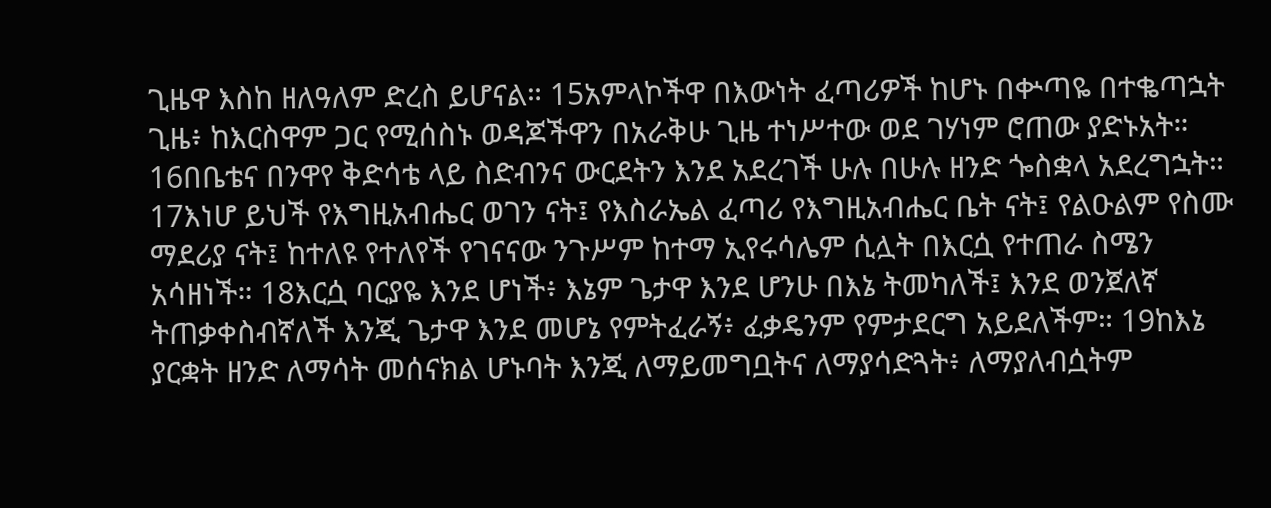ጊዜዋ እስከ ዘለዓለም ድረስ ይሆናል። 15አምላኮችዋ በእውነት ፈጣሪዎች ከሆኑ በቍጣዬ በተቈጣኋት ጊዜ፥ ከእርስዋም ጋር የሚሰስኑ ወዳጆችዋን በአራቅሁ ጊዜ ተነሥተው ወደ ገሃነም ሮጠው ያድኑአት። 16በቤቴና በንዋየ ቅድሳቴ ላይ ስድብንና ውርደትን እንደ አደረገች ሁሉ በሁሉ ዘንድ ጐስቋላ አደረግኋት። 17እነሆ ይህች የእግዚአብሔር ወገን ናት፤ የእስራኤል ፈጣሪ የእግዚአብሔር ቤት ናት፤ የልዑልም የስሙ ማደሪያ ናት፤ ከተለዩ የተለየች የገናናው ንጉሥም ከተማ ኢየሩሳሌም ሲሏት በእርሷ የተጠራ ስሜን አሳዘነች። 18እርሷ ባርያዬ እንደ ሆነች፥ እኔም ጌታዋ እንደ ሆንሁ በእኔ ትመካለች፤ እንደ ወንጀለኛ ትጠቃቀስብኛለች እንጂ ጌታዋ እንደ መሆኔ የምትፈራኝ፥ ፈቃዴንም የምታደርግ አይደለችም። 19ከእኔ ያርቋት ዘንድ ለማሳት መሰናክል ሆኑባት እንጂ ለማይመግቧትና ለማያሳድጓት፥ ለማያለብሷትም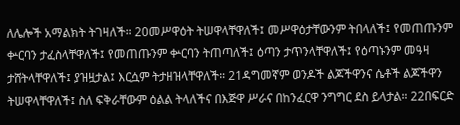ለሌሎች አማልክት ትገዛለች። 20መሥዋዕት ትሠዋላቸዋለች፤ መሥዋዕታቸውንም ትበላለች፤ የመጠጡንም ቍርባን ታፈስላቸዋለች፤ የመጠጡንም ቍርባን ትጠጣለች፤ ዕጣን ታጥንላቸዋለች፤ የዕጣኑንም መዓዛ ታሸትላቸዋለች፤ ያዝዟታል፤ እርሷም ትታዘዝላቸዋለች። 21ዳግመኛም ወንዶች ልጆችዋንና ሴቶች ልጆችዋን ትሠዋላቸዋለች፤ ስለ ፍቅራቸውም ዕልል ትላለችና በእጅዋ ሥራና በከንፈርዋ ንግግር ደስ ይላታል። 22በፍርድ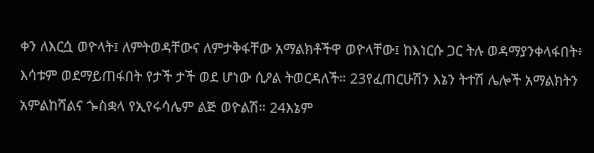ቀን ለእርሷ ወዮላት፤ ለምትወዳቸውና ለምታቅፋቸው አማልክቶችዋ ወዮላቸው፤ ከእነርሱ ጋር ትሉ ወዳማያንቀላፋበት፥ እሳቱም ወደማይጠፋበት የታች ታች ወደ ሆነው ሲዖል ትወርዳለች። 23የፈጠርሁሽን እኔን ትተሽ ሌሎች አማልክትን አምልከሻልና ጐስቋላ የኢየሩሳሌም ልጅ ወዮልሽ። 24እኔም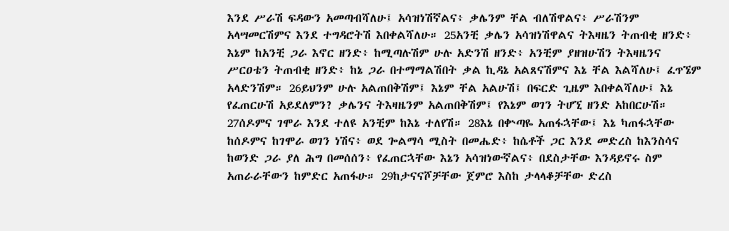እንደ ሥራሽ ፍዳውን አመጣብሻለሁ፤ አሳዝነሽኛልና፥ ቃሌንም ቸል ብለሽዋልና፥ ሥራሽንም አላሣመርሽምና እንደ ተግዳሮትሽ እበቀልሻለሁ። 25አንቺ ቃሌን አሳዝነሽዋልና ትእዛዜን ትጠብቂ ዘንድ፥ እኔም ከአንቺ ጋራ እኖር ዘንድ፥ ከሚጣሉሽም ሁሉ አድንሽ ዘንድ፥ አንቺም ያዘዝሁሽን ትእዛዜንና ሥርዐቴን ትጠብቂ ዘንድ፥ ከኔ ጋራ በተማማልሽበት ቃል ኪዳኔ አልጸናሽምና እኔ ቸል እልሻለሁ፤ ፈጥኜም አላድንሽም። 26ይህንም ሁሉ አልጠበቅሽም፤ እኔም ቸል አልሁሽ፤ በፍርድ ጊዜም እበቀልሻለሁ፤ እኔ የፈጠርሁሽ አይደለምን? ቃሌንና ትእዛዜንም አልጠበቅሽም፤ የእኔም ወገን ትሆኚ ዘንድ አከበርሁሽ። 27ሰዶምና ገሞራ እንደ ተለዩ አንቺም ከእኔ ተለየሽ። 28እኔ በቍጣዬ አጠፋኋቸው፤ እኔ ካጠፋኋቸው ከሰዶምና ከገሞራ ወገን ነሽና፥ ወደ ጐልማሳ ሚስት በመሔድ፥ ከሴቶች ጋር እንደ መድረስ ከእንስሳና ከወንድ ጋራ ያለ ሕግ በመሰሰን፥ የፈጠርኋቸው እኔን አሳዝነውኛልና፥ በደስታቸው እንዳይኖሩ ስም አጠራራቸውን ከምድር አጠፋሁ። 29ከታናናሾቻቸው ጀምሮ እስከ ታላላቆቻቸው ድረስ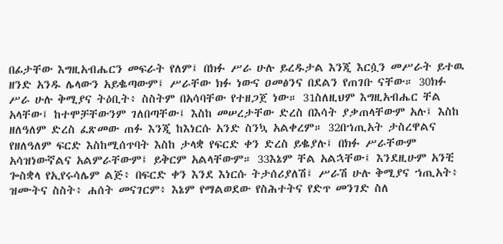በፊታቸው እግዚአብሔርን መፍራት የለም፤ በክፉ ሥራ ሁሉ ይረዱታል እንጂ እርሷን መሥራት ይተዉ ዘንድ አንዱ ሌላውን አይቈጣውም፤ ሥራቸው ክፉ ነውና ዐመፅንና በደልን የጠገቡ ናቸው። 30ክፉ ሥራ ሁሉ ቅሚያና ትዕቢት፥ ስስትም በአሳባቸው የተዘጋጀ ነው። 31ስለዚህም እግዚአብሔር ቸል አላቸው፤ ከተሞቻቸውንም ገለበጣቸው፤ እስከ መሠረታቸው ድረስ በእሳት ያቃጠላቸውም አሉ፤ እስከ ዘለዓለም ድረስ ፈጽመው ጠፉ እንጂ ከእነርሱ አንድ ስንኳ አልቀረም። 32በኀጢአት ታስረዋልና የዘለዓለም ፍርድ እስከሚሰጥባት እስከ ታላቋ የፍርድ ቀን ድረስ ይቈያሉ፤ በክፉ ሥራቸውም አሳዝነውኛልና አልምራቸውም፤ ይቅርም አልላቸውም። 33እኔም ቸል አልኋቸው፤ እንደዚሁም አንቺ ጐስቋላ የኢየሩሳሌም ልጅ፥ በፍርድ ቀን እንደ እነርሱ ትታሰሪያለሽ፤ ሥራሽ ሁሉ ቅሚያና ኀጢአት፥ ዝሙትና ስስት፥ ሐሰት መናገርም፥ እኔም የማልወደው የስሕተትና የድጥ መንገድ ስለ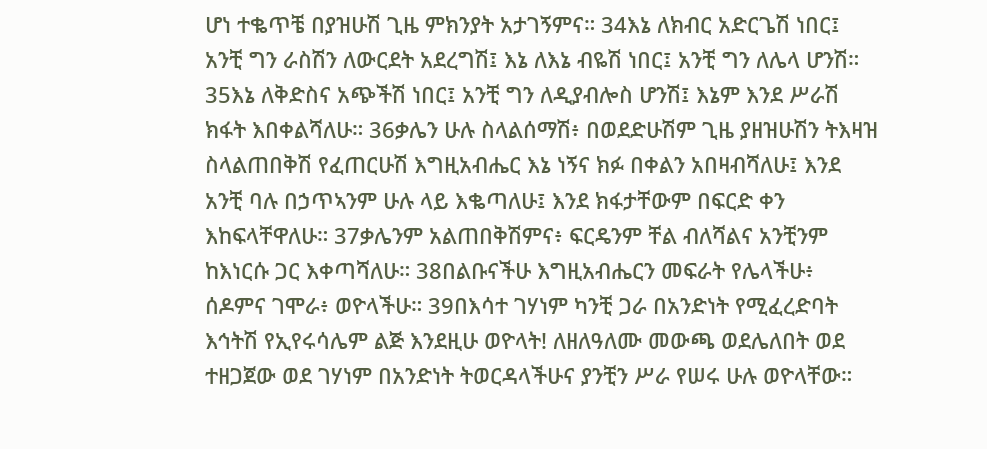ሆነ ተቈጥቼ በያዝሁሽ ጊዜ ምክንያት አታገኝምና። 34እኔ ለክብር አድርጌሽ ነበር፤ አንቺ ግን ራስሽን ለውርደት አደረግሽ፤ እኔ ለእኔ ብዬሽ ነበር፤ አንቺ ግን ለሌላ ሆንሽ። 35እኔ ለቅድስና አጭችሽ ነበር፤ አንቺ ግን ለዲያብሎስ ሆንሽ፤ እኔም እንደ ሥራሽ ክፋት እበቀልሻለሁ። 36ቃሌን ሁሉ ስላልሰማሽ፥ በወደድሁሽም ጊዜ ያዘዝሁሽን ትእዛዝ ስላልጠበቅሽ የፈጠርሁሽ እግዚአብሔር እኔ ነኝና ክፉ በቀልን አበዛብሻለሁ፤ እንደ አንቺ ባሉ በኃጥኣንም ሁሉ ላይ እቈጣለሁ፤ እንደ ክፋታቸውም በፍርድ ቀን እከፍላቸዋለሁ። 37ቃሌንም አልጠበቅሽምና፥ ፍርዴንም ቸል ብለሻልና አንቺንም ከእነርሱ ጋር እቀጣሻለሁ። 38በልቡናችሁ እግዚአብሔርን መፍራት የሌላችሁ፥ ሰዶምና ገሞራ፥ ወዮላችሁ። 39በእሳተ ገሃነም ካንቺ ጋራ በአንድነት የሚፈረድባት እኅትሽ የኢየሩሳሌም ልጅ እንደዚሁ ወዮላት! ለዘለዓለሙ መውጫ ወደሌለበት ወደ ተዘጋጀው ወደ ገሃነም በአንድነት ትወርዳላችሁና ያንቺን ሥራ የሠሩ ሁሉ ወዮላቸው።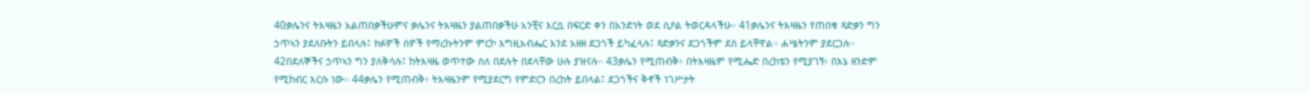40ቃሌንና ትእዛዜን አልጠበቃችሁምና ቃሌንና ትእዛዜን ያልጠበቃችሁ አንቺና እርሷ በፍርድ ቀን በአንድነት ወደ ሲዖል ትወርዳላችሁ። 41ቃሌንና ትእዛዜን የጠበቁ ጻድቃን ግን ኃጥኣን ያደለቡትን ይበላሉ፤ ክፉዎች ሰዎች የማረኩትንም ምርኮ እግዚአብሔር እንደ አዘዘ ደጋጎች ይካፈላሉ፤ ጻድቃንና ደጋጎችም ደስ ይላቸዋል። ሐሤትንም ያደርጋሉ። 42በደለኞችና ኃጥኣን ግን ያለቅሳሉ፤ ከትእዛዜ ወጥተው ስለ በደሉት በደላቸው ሁሉ ያዝናሉ። 43ቃሌን የሚጠብቅ፥ በትእዛዜም የሚሔድ በረከቴን የሚያገኝ፥ በእኔ ዘንድም የሚከብር እርሱ ነው። 44ቃሌን የሚጠብቅ፥ ትእዛዜንም የሚያደርግ የምድርን በረከት ይበላል፤ ደጋጎችና ቅኖች ነገሥታት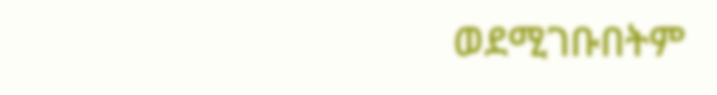ወደሚገቡበትም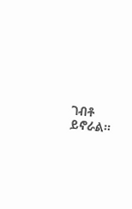ገብቶ ይኖራል።